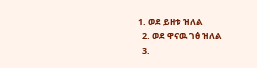1. ወደ ይዘቱ ዝለል
  2. ወደ ዋናዉ ገፅ ዝለል
  3.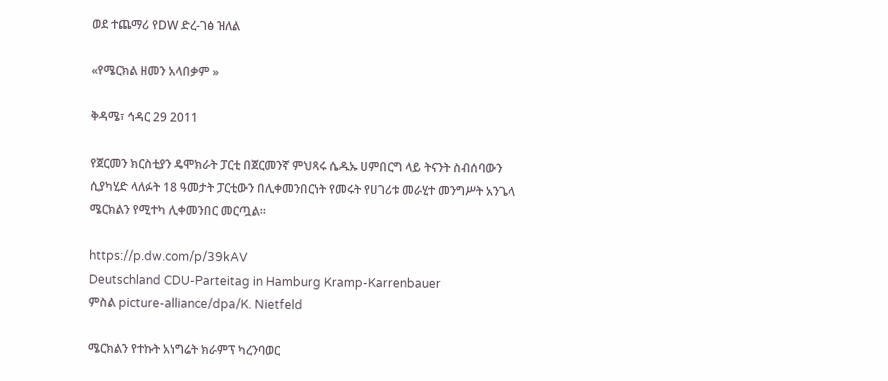ወደ ተጨማሪ የDW ድረ-ገፅ ዝለል

«የሜርክል ዘመን አላበቃም »

ቅዳሜ፣ ኅዳር 29 2011

የጀርመን ክርስቲያን ዴሞክራት ፓርቲ በጀርመንኛ ምህጻሩ ሴዱኡ ሀምበርግ ላይ ትናንት ስብሰባውን ሲያካሂድ ላለፉት 18 ዓመታት ፓርቲውን በሊቀመንበርነት የመሩት የሀገሪቱ መራሂተ መንግሥት አንጌላ ሜርክልን የሚተካ ሊቀመንበር መርጧል።

https://p.dw.com/p/39kAV
Deutschland CDU-Parteitag in Hamburg Kramp-Karrenbauer
ምስል picture-alliance/dpa/K. Nietfeld

ሜርክልን የተኩት አነግሬት ክራምፕ ካረንባወር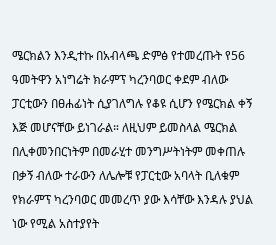ሜርክልን እንዲተኩ በአብላጫ ድምፅ የተመረጡት የ56 ዓመትዋን አነግሬት ክራምፕ ካረንባወር ቀደም ብለው ፓርቲውን በፀሐፊነት ሲያገለግሉ የቆዩ ሲሆን የሜርክል ቀኝ እጅ መሆናቸው ይነገራል። ለዚህም ይመስላል ሜርክል በሊቀመንበርነትም በመራሂተ መንግሥትነትም መቀጠሉ በቃኝ ብለው ተራውን ለሌሎቹ የፓርቲው አባላት ቢለቁም የክራምፕ ካረንባወር መመረጥ ያው እሳቸው እንዳሉ ያህል ነው የሚል አስተያየት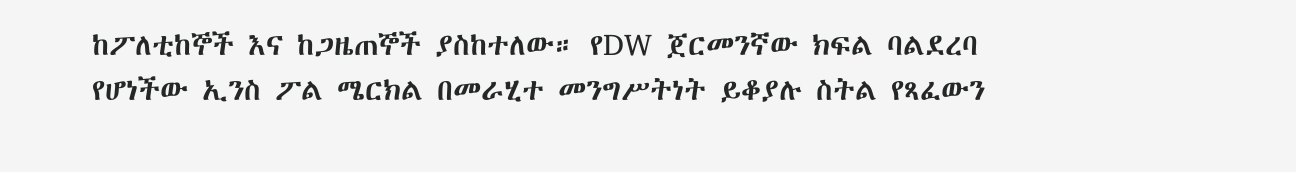ከፖለቲከኞች እና ከጋዜጠኞች ያስከተለው። የDW ጀርመንኛው ክፍል ባልደረባ የሆነችው ኢንስ ፖል ሜርክል በመራሂተ መንግሥትነት ይቆያሉ ስትል የጻፈውን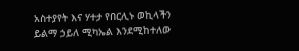አስተያየት እና ሃተታ የበርሊኑ ወኪላችን ይልማ ኃይለ ሚካኤል እንደሚከተለው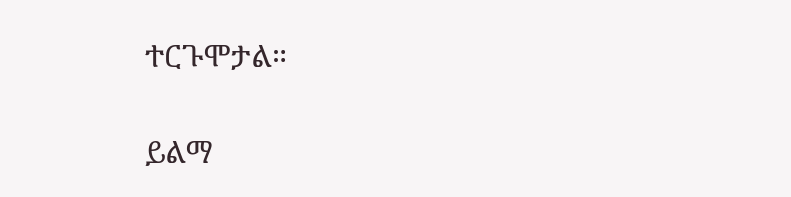ተርጉሞታል።

ይልማ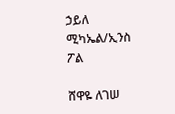ኃይለ ሚካኤል/ኢንስ ፖል

ሸዋዬ ለገሠ